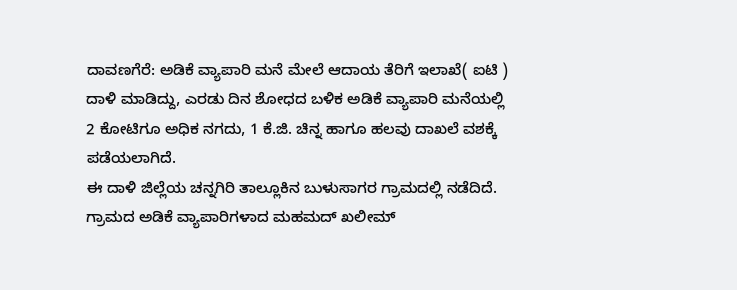ದಾವಣಗೆರೆ: ಅಡಿಕೆ ವ್ಯಾಪಾರಿ ಮನೆ ಮೇಲೆ ಆದಾಯ ತೆರಿಗೆ ಇಲಾಖೆ( ಐಟಿ ) ದಾಳಿ ಮಾಡಿದ್ದು, ಎರಡು ದಿನ ಶೋಧದ ಬಳಿಕ ಅಡಿಕೆ ವ್ಯಾಪಾರಿ ಮನೆಯಲ್ಲಿ 2 ಕೋಟಿಗೂ ಅಧಿಕ ನಗದು, 1 ಕೆ.ಜಿ. ಚಿನ್ನ ಹಾಗೂ ಹಲವು ದಾಖಲೆ ವಶಕ್ಕೆ ಪಡೆಯಲಾಗಿದೆ.
ಈ ದಾಳಿ ಜಿಲ್ಲೆಯ ಚನ್ನಗಿರಿ ತಾಲ್ಲೂಕಿನ ಬುಳುಸಾಗರ ಗ್ರಾಮದಲ್ಲಿ ನಡೆದಿದೆ. ಗ್ರಾಮದ ಅಡಿಕೆ ವ್ಯಾಪಾರಿಗಳಾದ ಮಹಮದ್ ಖಲೀಮ್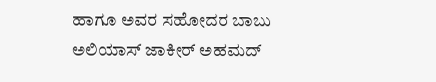ಹಾಗೂ ಅವರ ಸಹೋದರ ಬಾಬು ಅಲಿಯಾಸ್ ಜಾಕೀರ್ ಅಹಮದ್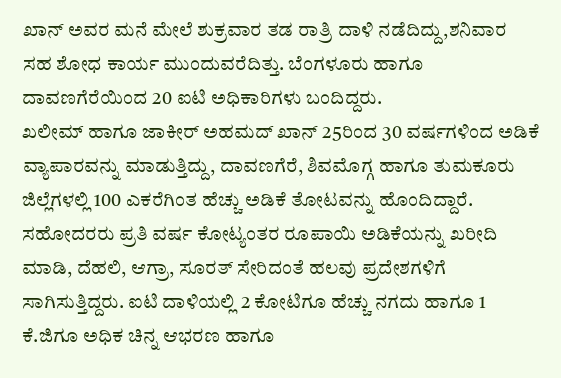ಖಾನ್ ಅವರ ಮನೆ ಮೇಲೆ ಶುಕ್ರವಾರ ತಡ ರಾತ್ರಿ ದಾಳಿ ನಡೆದಿದ್ದು,ಶನಿವಾರ ಸಹ ಶೋಧ ಕಾರ್ಯ ಮುಂದುವರೆದಿತ್ತು. ಬೆಂಗಳೂರು ಹಾಗೂ ದಾವಣಗೆರೆಯಿಂದ 20 ಐಟಿ ಅಧಿಕಾರಿಗಳು ಬಂದಿದ್ದರು.
ಖಲೀಮ್ ಹಾಗೂ ಜಾಕೀರ್ ಅಹಮದ್ ಖಾನ್ 25ರಿಂದ 30 ವರ್ಷಗಳಿಂದ ಅಡಿಕೆ ವ್ಯಾಪಾರವನ್ನು ಮಾಡುತ್ತಿದ್ದು, ದಾವಣಗೆರೆ, ಶಿವಮೊಗ್ಗ ಹಾಗೂ ತುಮಕೂರು ಜಿಲ್ಲೆಗಳಲ್ಲಿ 100 ಎಕರೆಗಿಂತ ಹೆಚ್ಚು ಅಡಿಕೆ ತೋಟವನ್ನು ಹೊಂದಿದ್ದಾರೆ. ಸಹೋದರರು ಪ್ರತಿ ವರ್ಷ ಕೋಟ್ಯಂತರ ರೂಪಾಯಿ ಅಡಿಕೆಯನ್ನು ಖರೀದಿ ಮಾಡಿ, ದೆಹಲಿ, ಆಗ್ರಾ, ಸೂರತ್ ಸೇರಿದಂತೆ ಹಲವು ಪ್ರದೇಶಗಳಿಗೆ ಸಾಗಿಸುತ್ತಿದ್ದರು. ಐಟಿ ದಾಳಿಯಲ್ಲಿ 2 ಕೋಟಿಗೂ ಹೆಚ್ಚು ನಗದು ಹಾಗೂ 1 ಕೆ.ಜಿಗೂ ಅಧಿಕ ಚಿನ್ನ ಆಭರಣ ಹಾಗೂ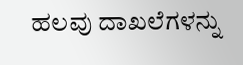ಹಲವು ದಾಖಲೆಗಳನ್ನು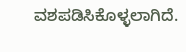ವಶಪಡಿಸಿಕೊಳ್ಳಲಾಗಿದೆ.